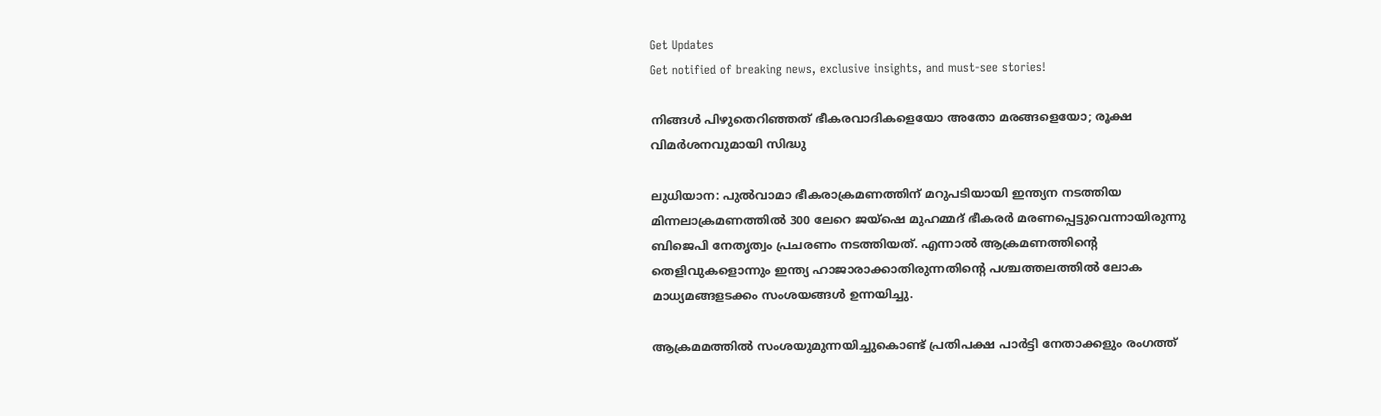Get Updates
Get notified of breaking news, exclusive insights, and must-see stories!

നിങ്ങള്‍ പിഴുതെറിഞ്ഞത് ഭീകരവാദികളെയോ അതോ മരങ്ങളെയോ; രൂക്ഷ വിമര്‍ശനവുമായി സിദ്ധു

ലുധിയാന: പുല്‍വാമാ ഭീകരാക്രമണത്തിന് മറുപടിയായി ഇന്ത്യന നടത്തിയ മിന്നലാക്രമണത്തില്‍ 300 ലേറെ ജയ്ഷെ മുഹമ്മദ് ഭീകരര്‍ മരണപ്പെട്ടുവെന്നായിരുന്നു ബിജെപി നേതൃത്വം പ്രചരണം നടത്തിയത്. എന്നാല്‍ ആക്രമണത്തിന്‍റെ തെളിവുകളൊന്നും ഇന്ത്യ ഹാജാരാക്കാതിരുന്നതിന്‍റെ പശ്ചത്തലത്തില്‍ ലോക മാധ്യമങ്ങളടക്കം സംശയങ്ങള്‍ ഉന്നയിച്ചു.

ആക്രമമത്തില്‍ സംശയുമുന്നയിച്ചുകൊണ്ട് പ്രതിപക്ഷ പാര്‍ട്ടി നേതാക്കളും രംഗത്ത്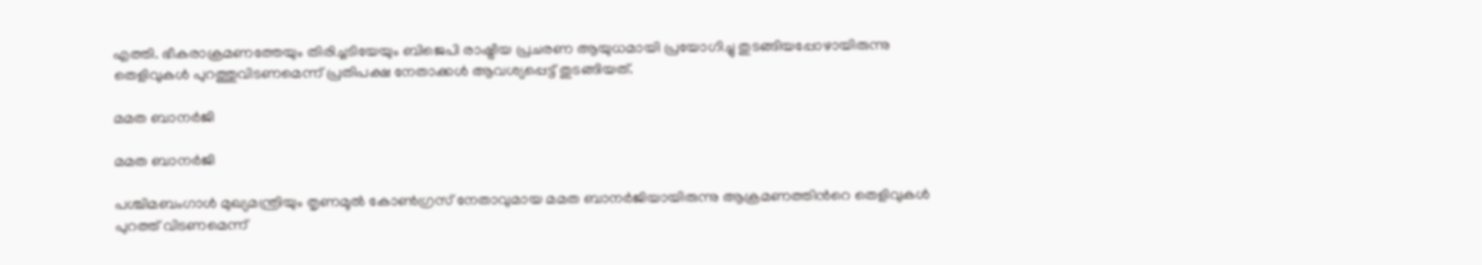എത്തി. ഭീകരാക്രമണത്തേയും തിരിച്ചടിയേയും ബിജെപി രാഷ്ട്രീയ പ്രചരണ ആയുധമായി പ്രയോഗിച്ചു തുടങ്ങിയപ്പോഴായിരുന്നു തെളിവുകള്‍ പുറത്തുവിടണമെന്ന് പ്രതിപക്ഷ നേതാക്കള്‍ ആവശ്യപ്പെട്ട് തുടങ്ങിയത്.

മമത ബാനര്‍ജി

മമത ബാനര്‍ജി

പശ്ചിമബംഗാള്‍ മുഖ്യമന്ത്രിയും തൃണമൂല്‍ കോണ്‍ഗ്രസ് നേതാവുമായ മമത ബാനര്‍ജിയായിരുന്നു ആക്രമണത്തിന്‍റെ തെളിവുകള്‍ പുറത്ത് വിടണമെന്ന്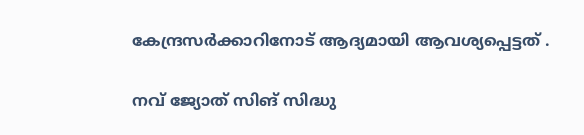കേന്ദ്രസര്‍ക്കാറിനോട് ആദ്യമായി ആവശ്യപ്പെട്ടത് .

നവ് ജ്യോത് സിങ് സിദ്ധു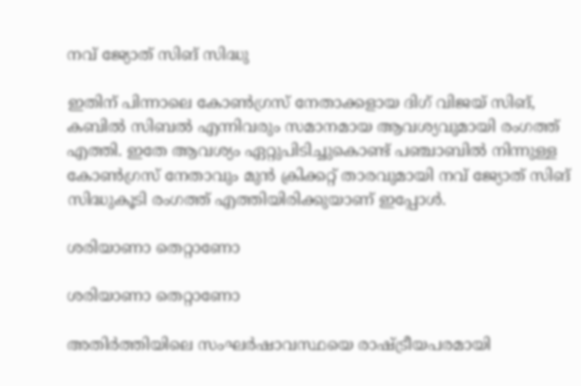നവ് ജ്യോത് സിങ് സിദ്ധു

ഇതിന് പിന്നാലെ കോണ്‍ഗ്രസ് നേതാക്കളായ ദിഗ് വിജയ് സിങ്, കബില്‍ സിബല്‍ എന്നിവരും സമാനമായ ആവശ്യവുമായി രംഗത്ത് എത്തി. ഇതേ ആവശ്യം ഏറ്റുപിടിച്ചുകൊണ്ട് പഞ്ചാബില്‍ നിന്നുള്ള കോണ്‍ഗ്രസ് നേതാവും മുന്‍ ക്രിക്കറ്റ് താരവുമായി നവ് ജ്യോത് സിങ് സിദ്ധുകൂടി രംഗത്ത് എത്തിയിരിക്കുയാണ് ഇപ്പോള്‍.

ശരിയാണാ തെറ്റാണോ

ശരിയാണാ തെറ്റാണോ

അതിര്‍ത്തിയിലെ സംഘര്‍ഷാവസ്ഥയെ രാഷ്ട്രീയപരമായി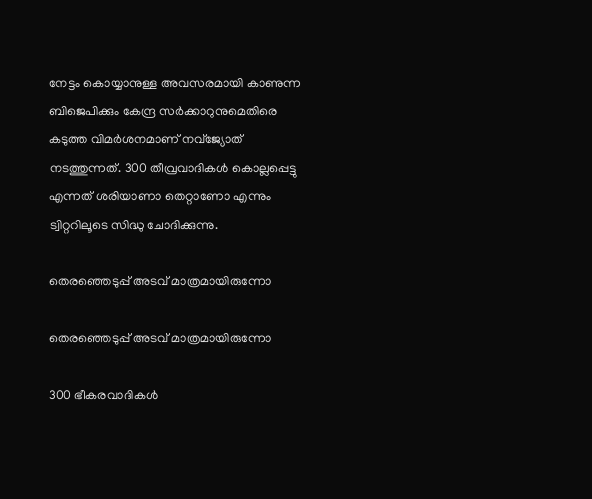നേട്ടം കൊയ്യാനുള്ള അവസരമായി കാണുന്ന ബിജെപിക്കും കേന്ദ്ര സര്‍ക്കാറുനുമെതിരെ കടുത്ത വിമര്‍ശനമാണ് നവ്ജ്യോത് നടത്തുന്നത്. 300 തീവ്രവാദികള്‍ കൊല്ലപ്പെട്ടു എന്നത് ശരിയാണാ തെറ്റാണോ എന്നും ട്വിറ്ററിലൂടെ സിദ്ധു ചോദിക്കുന്നു.

തെരഞ്ഞെടുപ്പ് അടവ് മാത്രമായിരുന്നോ

തെരഞ്ഞെടുപ്പ് അടവ് മാത്രമായിരുന്നോ

300 ഭീകരവാദികൾ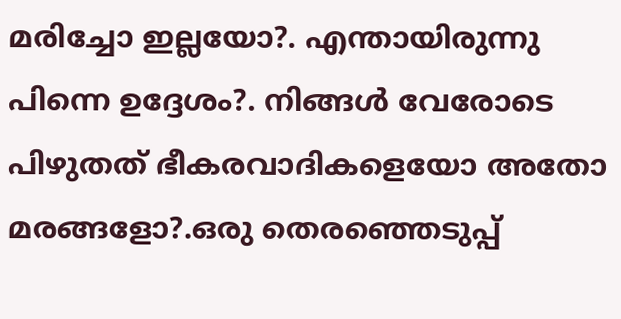മരിച്ചോ ഇല്ലയോ?. എന്തായിരുന്നു പിന്നെ ഉദ്ദേശം?. നിങ്ങൾ വേരോടെ പിഴുതത് ഭീകരവാദികളെയോ അതോ മരങ്ങളോ?.ഒരു തെരഞ്ഞെടുപ്പ്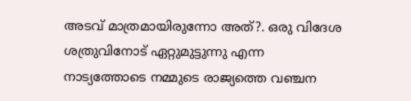അടവ് മാത്രമായിരുന്നോ അത്?. ഒരു വിദേശ ശത്രുവിനോട് ഏറ്റുമുട്ടുന്നു എന്ന നാട്യത്തോടെ നമ്മുടെ രാജ്യത്തെ വഞ്ചന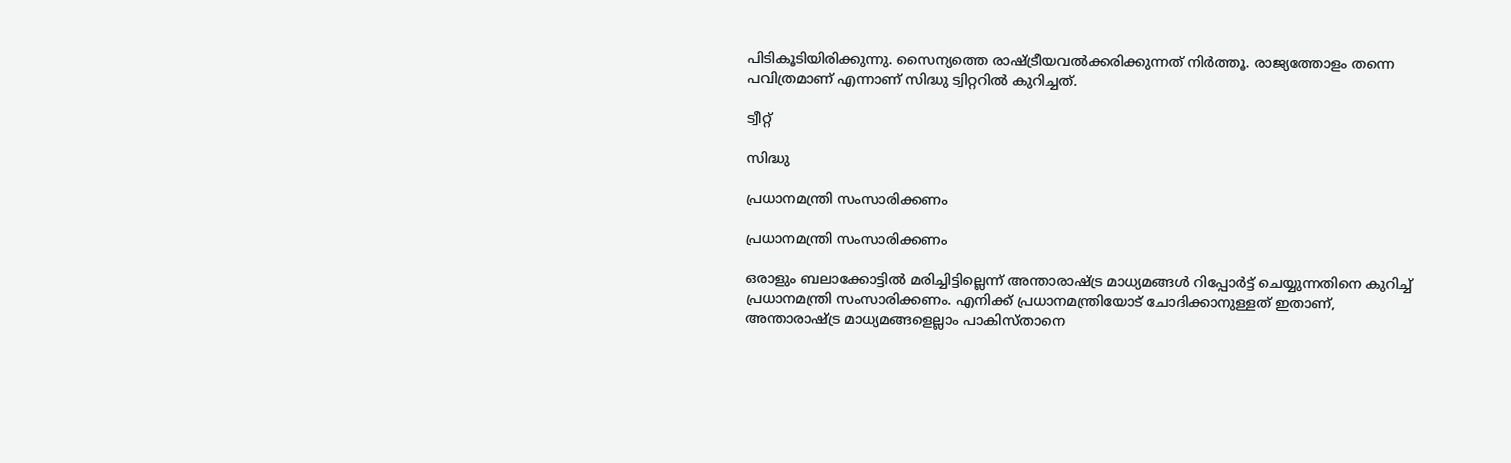പിടികൂടിയിരിക്കുന്നു. സൈന്യത്തെ രാഷ്ട്രീയവൽക്കരിക്കുന്നത് നിർത്തൂ. രാജ്യത്തോളം തന്നെ പവിത്രമാണ് എന്നാണ് സിദ്ധു ട്വിറ്ററില്‍ കുറിച്ചത്.

ട്വീറ്റ്

സിദ്ധു

പ്രധാനമന്ത്രി സംസാരിക്കണം

പ്രധാനമന്ത്രി സംസാരിക്കണം

ഒരാളും ബലാക്കോട്ടില്‍ മരിച്ചിട്ടില്ലെന്ന് അന്താരാഷ്ട്ര മാധ്യമങ്ങള്‍ റിപ്പോര്‍ട്ട് ചെയ്യുന്നതിനെ കുറിച്ച് പ്രധാനമന്ത്രി സംസാരിക്കണം. എനിക്ക് പ്രധാനമന്ത്രിയോട് ചോദിക്കാനുള്ളത് ഇതാണ്, അന്താരാഷ്ട്ര മാധ്യമങ്ങളെല്ലാം പാകിസ്താനെ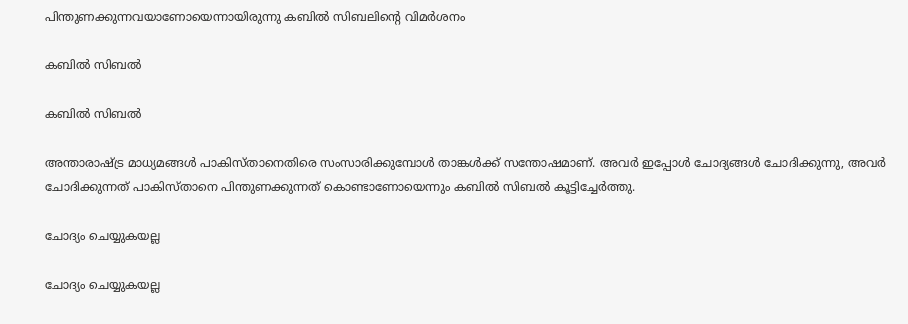പിന്തുണക്കുന്നവയാണോയെന്നായിരുന്നു കബില്‍ സിബലിന്‍റെ വിമര്‍ശനം

കബില്‍ സിബല്‍

കബില്‍ സിബല്‍

അന്താരാഷ്ട്ര മാധ്യമങ്ങള്‍ പാകിസ്താനെതിരെ സംസാരിക്കുമ്പോള്‍ താങ്കള്‍ക്ക് സന്തോഷമാണ്. അവര്‍ ഇപ്പോള്‍ ചോദ്യങ്ങള്‍ ചോദിക്കുന്നു, അവര്‍ ചോദിക്കുന്നത് പാകിസ്താനെ പിന്തുണക്കുന്നത് കൊണ്ടാണോയെന്നും കബില്‍ സിബല്‍ കൂട്ടിച്ചേര്‍ത്തു.

ചോദ്യം ചെയ്യുകയല്ല

ചോദ്യം ചെയ്യുകയല്ല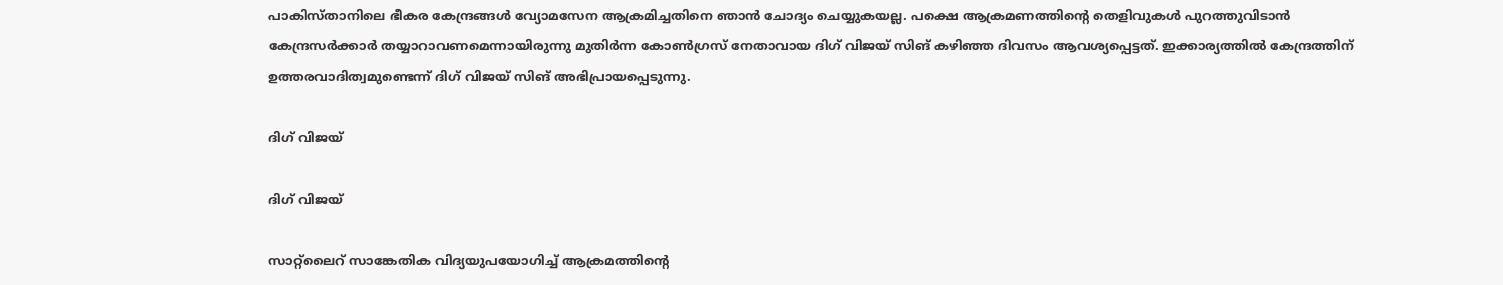പാകിസ്താനിലെ ഭീകര കേന്ദ്രങ്ങള്‍ വ്യോമസേന ആക്രമിച്ചതിനെ ഞാന്‍ ചോദ്യം ചെയ്യുകയല്ല. പക്ഷെ ആക്രമണത്തിന്‍റെ തെളിവുകള്‍ പുറത്തുവിടാന്‍ കേന്ദ്രസര്‍ക്കാര്‍ തയ്യാറാവണമെന്നായിരുന്നു മുതിര്‍ന്ന കോണ്‍ഗ്രസ് നേതാവായ ദിഗ് വിജയ് സിങ് കഴിഞ്ഞ ദിവസം ആവശ്യപ്പെട്ടത്. ഇക്കാര്യത്തില്‍ കേന്ദ്രത്തിന് ഉത്തരവാദിത്വമുണ്ടെന്ന് ദിഗ് വിജയ് സിങ് അഭിപ്രായപ്പെടുന്നു.

ദിഗ് വിജയ്

ദിഗ് വിജയ്

സാറ്റ്ലൈറ് സാങ്കേതിക വിദ്യയുപയോഗിച്ച് ആക്രമത്തിന്‍റെ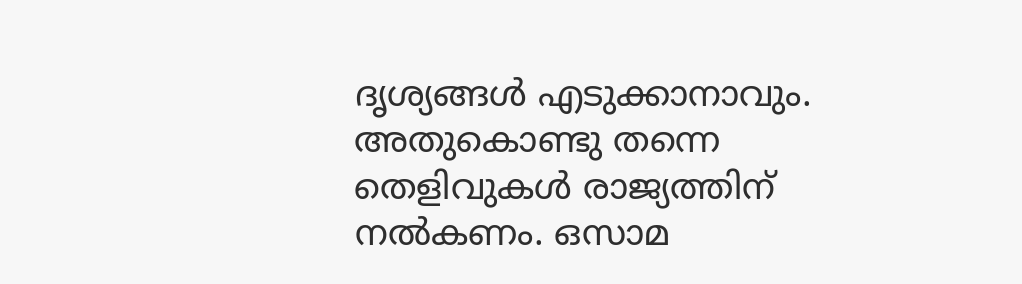ദൃശ്യങ്ങള്‍ എടുക്കാനാവും. അതുകൊണ്ടു തന്നെ തെളിവുകള്‍ രാജ്യത്തിന് നല്‍കണം. ഒസാമ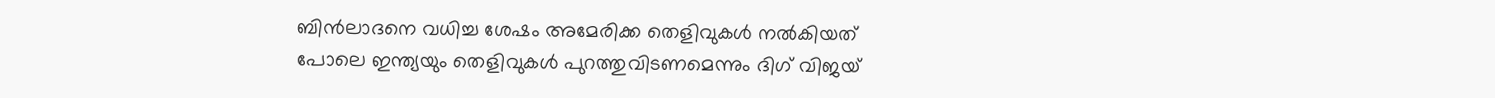ബിന്‍ലാദനെ വധിച്ച ശേഷം അമേരിക്ക തെളിവുകള്‍ നല്‍കിയത് പോലെ ഇന്ത്യയും തെളിവുകള്‍ പുറത്തുവിടണമെന്നും ദിഗ് വിജയ്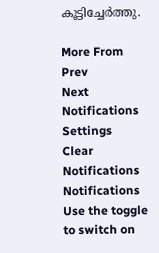കൂട്ടിച്ചേര്‍ത്തു.

More From
Prev
Next
Notifications
Settings
Clear Notifications
Notifications
Use the toggle to switch on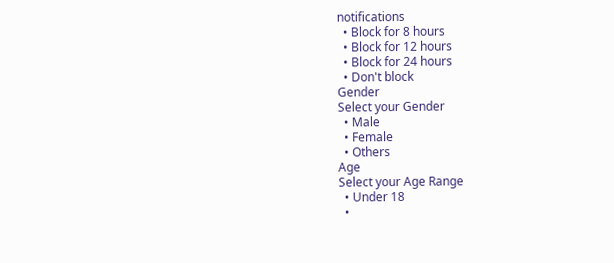notifications
  • Block for 8 hours
  • Block for 12 hours
  • Block for 24 hours
  • Don't block
Gender
Select your Gender
  • Male
  • Female
  • Others
Age
Select your Age Range
  • Under 18
  •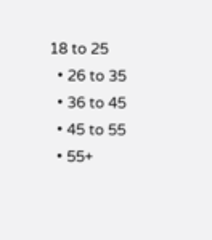18 to 25
  • 26 to 35
  • 36 to 45
  • 45 to 55
  • 55+